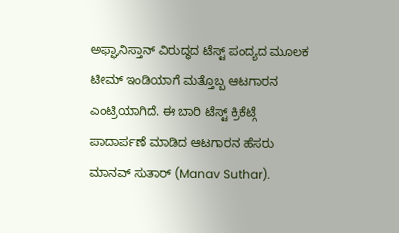ಅಫ್ಘಾನಿಸ್ತಾನ್ ವಿರುದ್ಧದ ಟೆಸ್ಟ್ ಪಂದ್ಯದ ಮೂಲಕ ಟೀಮ್ ಇಂಡಿಯಾಗೆ ಮತ್ತೊಬ್ಬ ಆಟಗಾರನ ಎಂಟ್ರಿಯಾಗಿದೆ. ಈ ಬಾರಿ ಟೆಸ್ಟ್ ಕ್ರಿಕೆಟ್ಗೆ ಪಾದಾರ್ಪಣೆ ಮಾಡಿದ ಆಟಗಾರನ ಹೆಸರು ಮಾನವ್ ಸುತಾರ್ (Manav Suthar).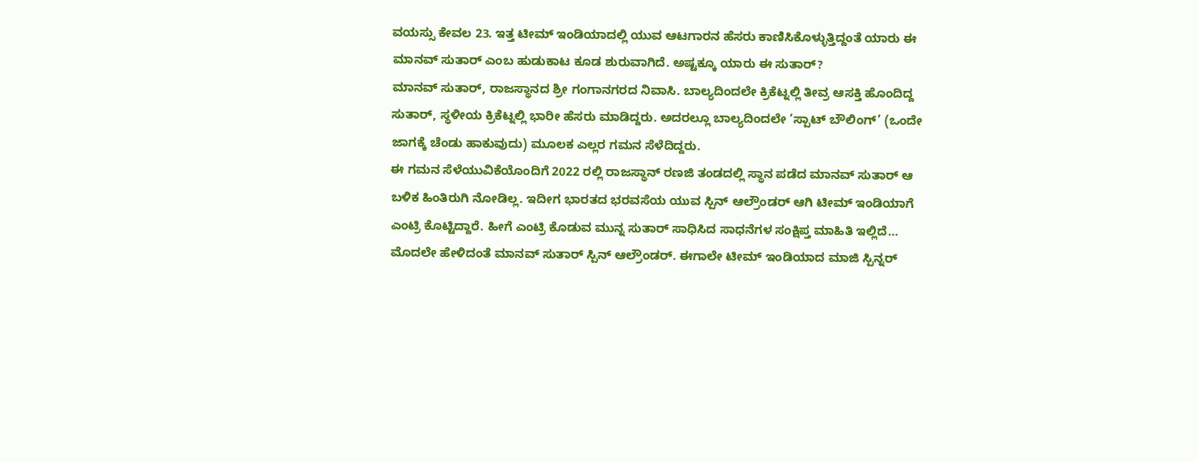ವಯಸ್ಸು ಕೇವಲ 23. ಇತ್ತ ಟೀಮ್ ಇಂಡಿಯಾದಲ್ಲಿ ಯುವ ಆಟಗಾರನ ಹೆಸರು ಕಾಣಿಸಿಕೊಳ್ಳುತ್ತಿದ್ದಂತೆ ಯಾರು ಈ ಮಾನವ್ ಸುತಾರ್ ಎಂಬ ಹುಡುಕಾಟ ಕೂಡ ಶುರುವಾಗಿದೆ. ಅಷ್ಟಕ್ಕೂ ಯಾರು ಈ ಸುತಾರ್?
ಮಾನವ್ ಸುತಾರ್, ರಾಜಸ್ಥಾನದ ಶ್ರೀ ಗಂಗಾನಗರದ ನಿವಾಸಿ. ಬಾಲ್ಯದಿಂದಲೇ ಕ್ರಿಕೆಟ್ನಲ್ಲಿ ತೀವ್ರ ಆಸಕ್ತಿ ಹೊಂದಿದ್ದ ಸುತಾರ್, ಸ್ಥಳೀಯ ಕ್ರಿಕೆಟ್ನಲ್ಲಿ ಭಾರೀ ಹೆಸರು ಮಾಡಿದ್ದರು. ಅದರಲ್ಲೂ ಬಾಲ್ಯದಿಂದಲೇ ‘ಸ್ಪಾಟ್ ಬೌಲಿಂಗ್’ (ಒಂದೇ ಜಾಗಕ್ಕೆ ಚೆಂಡು ಹಾಕುವುದು) ಮೂಲಕ ಎಲ್ಲರ ಗಮನ ಸೆಳೆದಿದ್ದರು.
ಈ ಗಮನ ಸೆಳೆಯುವಿಕೆಯೊಂದಿಗೆ 2022 ರಲ್ಲಿ ರಾಜಸ್ಥಾನ್ ರಣಜಿ ತಂಡದಲ್ಲಿ ಸ್ಥಾನ ಪಡೆದ ಮಾನವ್ ಸುತಾರ್ ಆ ಬಳಿಕ ಹಿಂತಿರುಗಿ ನೋಡಿಲ್ಲ. ಇದೀಗ ಭಾರತದ ಭರವಸೆಯ ಯುವ ಸ್ಪಿನ್ ಆಲ್ರೌಂಡರ್ ಆಗಿ ಟೀಮ್ ಇಂಡಿಯಾಗೆ ಎಂಟ್ರಿ ಕೊಟ್ಟಿದ್ದಾರೆ. ಹೀಗೆ ಎಂಟ್ರಿ ಕೊಡುವ ಮುನ್ನ ಸುತಾರ್ ಸಾಧಿಸಿದ ಸಾಧನೆಗಳ ಸಂಕ್ಷಿಪ್ತ ಮಾಹಿತಿ ಇಲ್ಲಿದೆ…
ಮೊದಲೇ ಹೇಳಿದಂತೆ ಮಾನವ್ ಸುತಾರ್ ಸ್ಪಿನ್ ಆಲ್ರೌಂಡರ್. ಈಗಾಲೇ ಟೀಮ್ ಇಂಡಿಯಾದ ಮಾಜಿ ಸ್ಪಿನ್ನರ್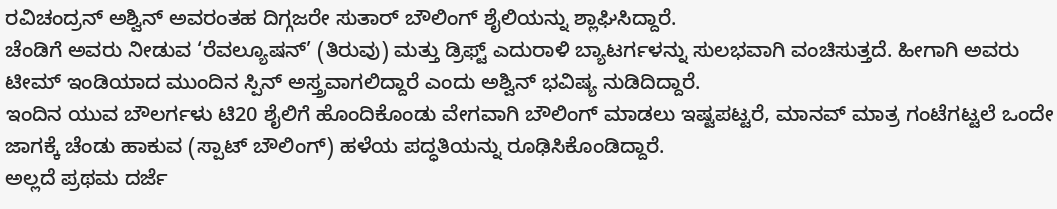ರವಿಚಂದ್ರನ್ ಅಶ್ವಿನ್ ಅವರಂತಹ ದಿಗ್ಗಜರೇ ಸುತಾರ್ ಬೌಲಿಂಗ್ ಶೈಲಿಯನ್ನು ಶ್ಲಾಘಿಸಿದ್ದಾರೆ.
ಚೆಂಡಿಗೆ ಅವರು ನೀಡುವ ‘ರೆವಲ್ಯೂಷನ್’ (ತಿರುವು) ಮತ್ತು ಡ್ರಿಫ್ಟ್ ಎದುರಾಳಿ ಬ್ಯಾಟರ್ಗಳನ್ನು ಸುಲಭವಾಗಿ ವಂಚಿಸುತ್ತದೆ. ಹೀಗಾಗಿ ಅವರು ಟೀಮ್ ಇಂಡಿಯಾದ ಮುಂದಿನ ಸ್ಪಿನ್ ಅಸ್ತ್ರವಾಗಲಿದ್ದಾರೆ ಎಂದು ಅಶ್ವಿನ್ ಭವಿಷ್ಯ ನುಡಿದಿದ್ದಾರೆ.
ಇಂದಿನ ಯುವ ಬೌಲರ್ಗಳು ಟಿ20 ಶೈಲಿಗೆ ಹೊಂದಿಕೊಂಡು ವೇಗವಾಗಿ ಬೌಲಿಂಗ್ ಮಾಡಲು ಇಷ್ಟಪಟ್ಟರೆ, ಮಾನವ್ ಮಾತ್ರ ಗಂಟೆಗಟ್ಟಲೆ ಒಂದೇ ಜಾಗಕ್ಕೆ ಚೆಂಡು ಹಾಕುವ (ಸ್ಪಾಟ್ ಬೌಲಿಂಗ್) ಹಳೆಯ ಪದ್ಧತಿಯನ್ನು ರೂಢಿಸಿಕೊಂಡಿದ್ದಾರೆ.
ಅಲ್ಲದೆ ಪ್ರಥಮ ದರ್ಜೆ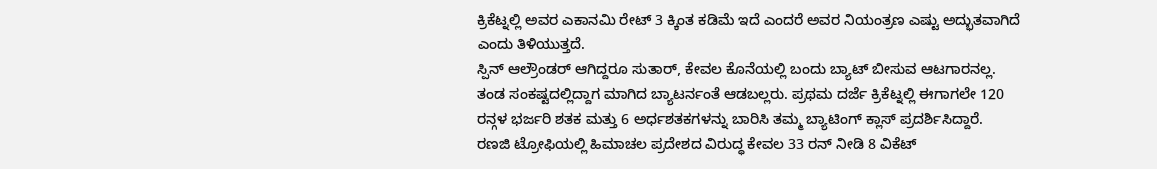ಕ್ರಿಕೆಟ್ನಲ್ಲಿ ಅವರ ಎಕಾನಮಿ ರೇಟ್ 3 ಕ್ಕಿಂತ ಕಡಿಮೆ ಇದೆ ಎಂದರೆ ಅವರ ನಿಯಂತ್ರಣ ಎಷ್ಟು ಅದ್ಭುತವಾಗಿದೆ ಎಂದು ತಿಳಿಯುತ್ತದೆ.
ಸ್ಪಿನ್ ಆಲ್ರೌಂಡರ್ ಆಗಿದ್ದರೂ ಸುತಾರ್, ಕೇವಲ ಕೊನೆಯಲ್ಲಿ ಬಂದು ಬ್ಯಾಟ್ ಬೀಸುವ ಆಟಗಾರನಲ್ಲ. ತಂಡ ಸಂಕಷ್ಟದಲ್ಲಿದ್ದಾಗ ಮಾಗಿದ ಬ್ಯಾಟರ್ನಂತೆ ಆಡಬಲ್ಲರು. ಪ್ರಥಮ ದರ್ಜೆ ಕ್ರಿಕೆಟ್ನಲ್ಲಿ ಈಗಾಗಲೇ 120 ರನ್ಗಳ ಭರ್ಜರಿ ಶತಕ ಮತ್ತು 6 ಅರ್ಧಶತಕಗಳನ್ನು ಬಾರಿಸಿ ತಮ್ಮ ಬ್ಯಾಟಿಂಗ್ ಕ್ಲಾಸ್ ಪ್ರದರ್ಶಿಸಿದ್ದಾರೆ.
ರಣಜಿ ಟ್ರೋಫಿಯಲ್ಲಿ ಹಿಮಾಚಲ ಪ್ರದೇಶದ ವಿರುದ್ಧ ಕೇವಲ 33 ರನ್ ನೀಡಿ 8 ವಿಕೆಟ್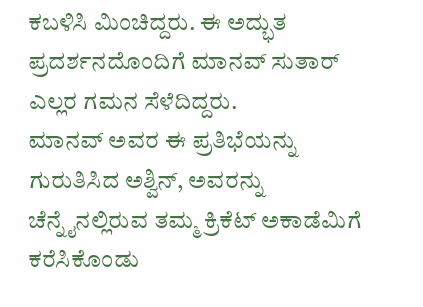ಕಬಳಿಸಿ ಮಿಂಚಿದ್ದರು. ಈ ಅದ್ಭುತ ಪ್ರದರ್ಶನದೊಂದಿಗೆ ಮಾನವ್ ಸುತಾರ್ ಎಲ್ಲರ ಗಮನ ಸೆಳೆದಿದ್ದರು.
ಮಾನವ್ ಅವರ ಈ ಪ್ರತಿಭೆಯನ್ನು ಗುರುತಿಸಿದ ಅಶ್ವಿನ್, ಅವರನ್ನು ಚೆನ್ನೈನಲ್ಲಿರುವ ತಮ್ಮ ಕ್ರಿಕೆಟ್ ಅಕಾಡೆಮಿಗೆ ಕರೆಸಿಕೊಂಡು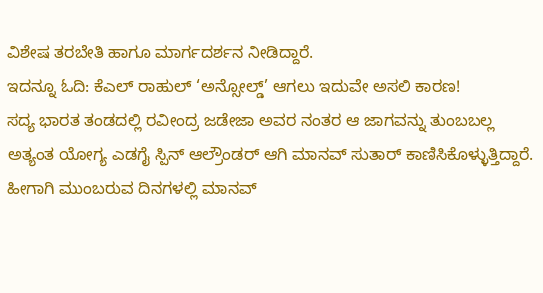ವಿಶೇಷ ತರಬೇತಿ ಹಾಗೂ ಮಾರ್ಗದರ್ಶನ ನೀಡಿದ್ದಾರೆ.
ಇದನ್ನೂ ಓದಿ: ಕೆಎಲ್ ರಾಹುಲ್ ‘ಅನ್ಸೋಲ್ಡ್’ ಆಗಲು ಇದುವೇ ಅಸಲಿ ಕಾರಣ!
ಸದ್ಯ ಭಾರತ ತಂಡದಲ್ಲಿ ರವೀಂದ್ರ ಜಡೇಜಾ ಅವರ ನಂತರ ಆ ಜಾಗವನ್ನು ತುಂಬಬಲ್ಲ ಅತ್ಯಂತ ಯೋಗ್ಯ ಎಡಗೈ ಸ್ಪಿನ್ ಆಲ್ರೌಂಡರ್ ಆಗಿ ಮಾನವ್ ಸುತಾರ್ ಕಾಣಿಸಿಕೊಳ್ಳುತ್ತಿದ್ದಾರೆ. ಹೀಗಾಗಿ ಮುಂಬರುವ ದಿನಗಳಲ್ಲಿ ಮಾನವ್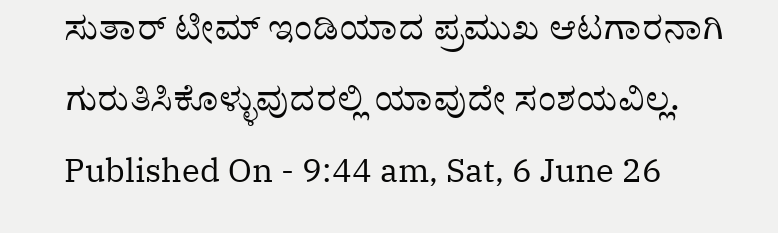ಸುತಾರ್ ಟೀಮ್ ಇಂಡಿಯಾದ ಪ್ರಮುಖ ಆಟಗಾರನಾಗಿ ಗುರುತಿಸಿಕೊಳ್ಳುವುದರಲ್ಲಿ ಯಾವುದೇ ಸಂಶಯವಿಲ್ಲ.
Published On - 9:44 am, Sat, 6 June 26